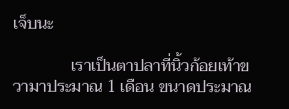เจ็บนะ

              เราเป็นตาปลาที่นิ้วก้อยเท้าขวามาประมาณ 1 เดือน ขนาดประมาณ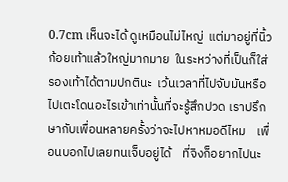0.7cm เห็นจะได้ ดูเหมือนไม่ไหญ่  แต่มาอยู่ที่นิ้วก้อยเท้าแล้วใหญ่มากมาย  ในระหว่างที่เป็นก็ใส่รองเท้าได้ตามปกตินะ  เว้นเวลาที่ไปจับมันหรือ ไปเตะโดนอะไรเข้าเท่านั้นที่จะรู้สึกปวด เราปรึกษากับเพื่อนหลายครั้งว่าจะไปหาหมอดีไหม    เพื่อนบอกไปเลยทนเจ็บอยู่ได้    ที่จิงก็อยากไปนะ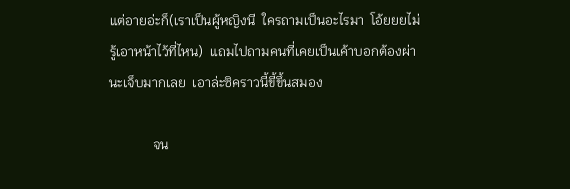แต่อายอ่ะก็(เราเป็นผู้หญิงนี  ใครถามเป็นอะไรมา  โอ้ยยยไม่รู้เอาหน้าไว้ที่ไหน)  แถมไปถามคนที่เคยเป็นเค้าบอกต้องผ่านะเจ็บมากเลย  เอาล่ะซิคราวนี้ขี้ขึ้นสมอง

             จน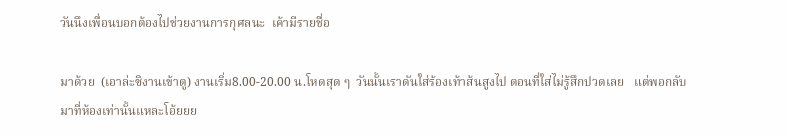วันนึงเพื่อนบอกต้องไปช่วยงานการกุศลนะ  เค้ามีรายชื่อ

มาด้วย  (เอาล่ะซิงานเข้าตู) งานเริ่ม8.00-20.00 น.โหดสุด ๆ  วันนั้นเราดันใส่ร้องเท้าส้นสูงไป ตอนที่ใส่ไม่รู้สึกปวดเลย   แต่พอกลับมาที่ห้องเท่านั้นแหละโอ้ยยย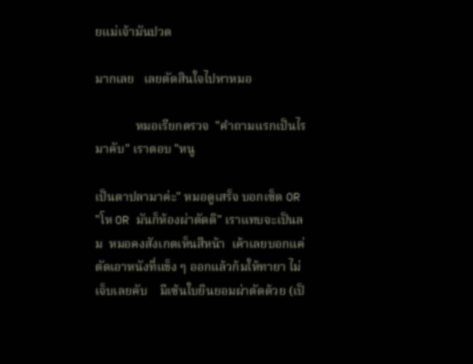ยแม่เจ้ามันปวด

มากเลย   เลยตัดสินใจไปหาหมอ

             หมอเรียกตรวจ  "คำถามแรกเป็นไรมาคับ" เราตอบ "หนู

เป็นตาปลามาค่ะ" หมอดูเสร็จ บอกเซ็ด OR "โห OR มันก็ห้องผ่าตัดดิ" เราแทบจะเป็นลม  หมอคงสังเกตเห็นสีหน้า  เค้าเลยบอกแค่ตัดเอาหนังที่แข็ง ๆ ออกแล้วก้มให้ทายา ไม่เจ็บเลยคับ    มีเซ้นใบยินยอมผ่าตัดด้วย (เป็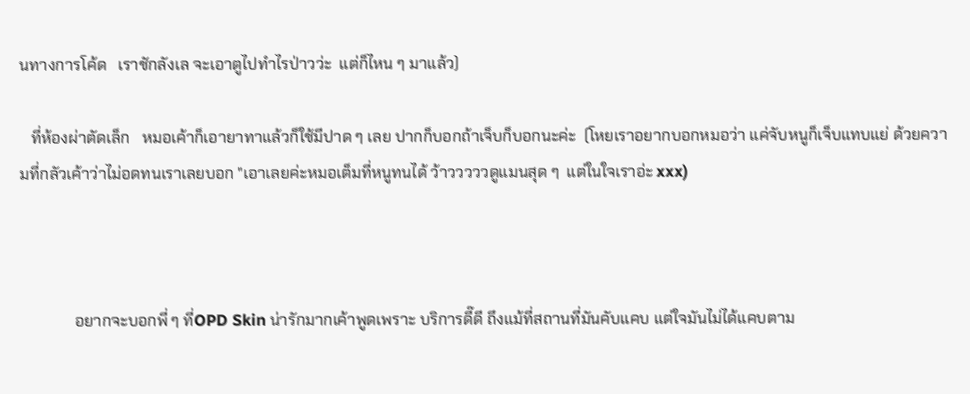นทางการโค้ด   เราชักลังเล จะเอาตูไปทำไรป่าวว่ะ  แต่ก็ไหน ๆ มาแล้ว)

   ที่ห้องผ่าตัดเล็ก   หมอเค้าก็เอายาทาแล้วก็ใช้มีปาด ๆ เลย ปากก็บอกถ้าเจ็บก็บอกนะค่ะ  (โหยเราอยากบอกหมอว่า แค่จับหนูก็เจ็บแทบแย่ ด้วยความที่กลัวเค้าว่าไม่อดทนเราเลยบอก "เอาเลยค่ะหมอเต็มที่หนูทนได้ ว้าวววววดูแมนสุด ๆ  แต่ในใจเราอ่ะ xxx)



              อยากจะบอกพี่ ๆ ที่OPD Skin น่ารักมากเค้าพูดเพราะ บริการดี๊ดี ถึงแม้ที่สถานที่มันคับแคบ แต่ใจมันไม่ได้แคบตาม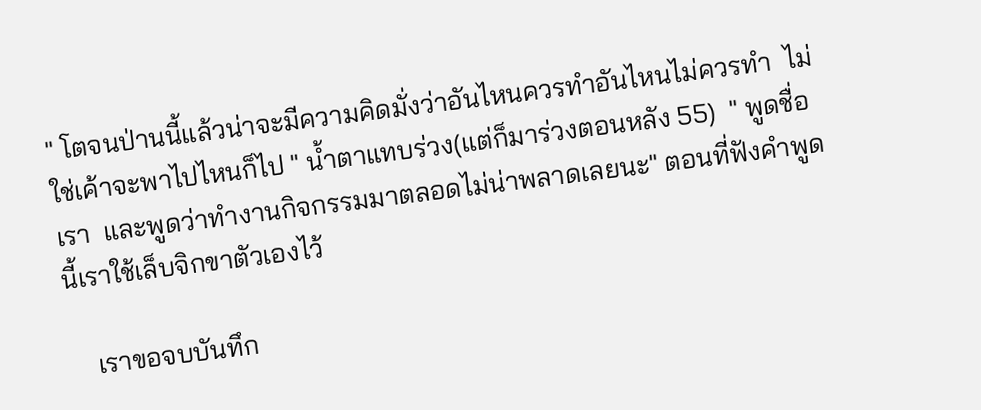" โตจนป่านนี้แล้วน่าจะมีความคิดมั่งว่าอันไหนควรทำอันไหนไม่ควรทำ  ไม่ใช่เค้าจะพาไปไหนก็ไป " น้ำตาแทบร่วง(แต่ก็มาร่วงตอนหลัง 55)  " พูดชื่อเรา  และพูดว่าทำงานกิจกรรมมาตลอดไม่น่าพลาดเลยนะ" ตอนที่ฟังคำพูดนี้เราใช้เล็บจิกขาตัวเองไว้

    เราขอจบบันทึก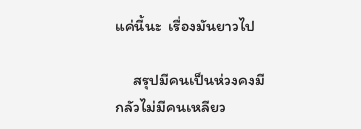แค่นี้นะ  เรื่องมันยาวไป

     สรุปมีคนเป็นห่วงคงมีกลัวไม่มีคนเหลียว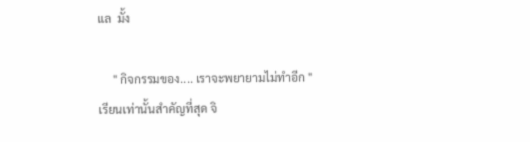แล  มั้ง

     " กิจกรรมของ.... เราจะพยายามไม่ทำอีก " เรียนเท่านั้นสำคัญที่สุด จิ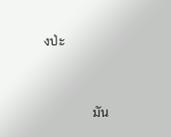งป่ะ



               มัน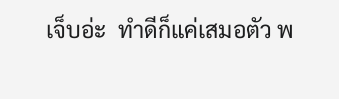เจ็บอ่ะ  ทำดีก็แค่เสมอตัว พ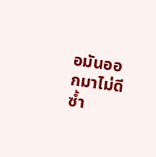อมันออกมาไม่ดีซ้ำ